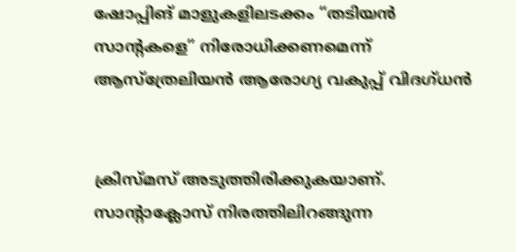ഷോപ്പിങ് മാളുകളിലടക്കം “തടിയന്‍ സാന്റകളെ” നിരോധിക്കണമെന്ന് ആസ്ത്രേലിയന്‍ ആരോഗ്യ വകുപ്പ് വിദഗ്ധന്‍


ക്രിസ്മസ് അടുത്തിരിക്കുകയാണ്. സാന്റാക്ലോസ് നിരത്തിലിറങ്ങുന്ന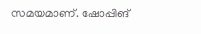സമയമാണ്. ഷോപ്പിങ്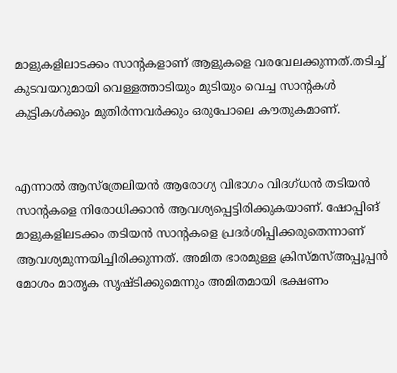മാളുകളിലാടക്കം സാന്റകളാണ് ആളുകളെ വരവേലക്കുന്നത്.തടിച്ച്‌ കുടവയറുമായി വെള്ളത്താടിയും മുടിയും വെച്ച സാന്റകള്‍ കുട്ടികള്‍ക്കും മുതിര്‍ന്നവര്‍ക്കും ഒരുപോലെ കൗതുകമാണ്.


എന്നാല്‍ ആസ്ത്രേലിയന്‍ ആരോഗ്യ വിഭാഗം വിദഗ്ധന്‍ തടിയന്‍ സാന്റകളെ നിരോധിക്കാന്‍ ആവശ്യപ്പെട്ടിരിക്കുകയാണ്. ഷോപ്പിങ് മാളുകളിലടക്കം തടിയന്‍ സാന്റകളെ പ്രദര്‍ശിപ്പിക്കരുതെന്നാണ് ആവശ്യമുന്നയിച്ചിരിക്കുന്നത്. അമിത ഭാരമുള്ള ക്രിസ്മസ്‌അപ്പൂപ്പന്‍ മോശം മാതൃക സൃഷ്ടിക്കുമെന്നും അമിതമായി ഭക്ഷണം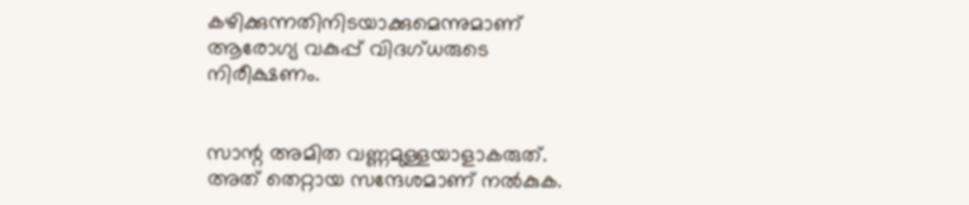കഴിക്കുന്നതിനിടയാക്കുമെന്നുമാണ് ആരോഗ്യ വകുപ്പ് വിദഗ്ധരുടെ നിരീക്ഷണം.


സാന്റ അമിത വണ്ണമുള്ളയാളാകരുത്. അത് തെറ്റായ സന്ദേശമാണ് നല്‍കുക.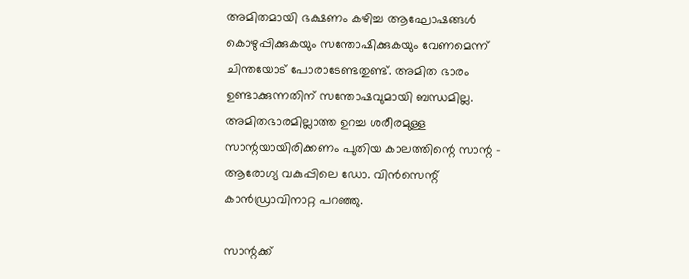അമിതമായി ഭക്ഷണം കഴിച്ച ആഘോഷങ്ങള്‍ കൊഴുപ്പിക്കുകയും സന്തോഷിക്കുകയും വേണമെന്ന് ചിന്തയോട് പോരാടേണ്ടതുണ്ട്. അമിത ഭാരം ഉണ്ടാക്കുന്നതിന് സന്തോഷവുമായി ബന്ധമില്ല. അമിതഭാരമില്ലാത്ത ഉറച്ച ശരീരമുള്ള സാന്റയായിരിക്കണം പുതിയ കാലത്തിന്റെ സാന്റ – ആരോഗ്യ വകുപ്പിലെ ഡോ. വിന്‍സെന്റ് കാന്‍ഡ്രാവിനാറ്റ പറഞ്ഞു.

സാന്റക്ക്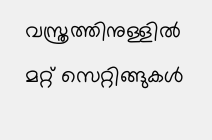വസ്ത്രത്തിനുള്ളില്‍ മറ്റ് സെറ്റിങ്ങുകള്‍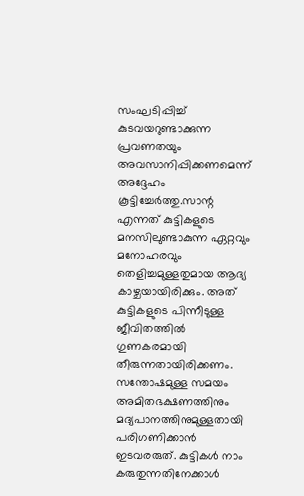സംഘടിപ്പിച്ച്‌ കുടവയറുണ്ടാക്കുന്ന പ്രവണതയും അവസാനിപ്പിക്കണമെന്ന് അദ്ദേഹം കൂട്ടിച്ചേര്‍ത്തു.സാന്റ എന്നത് കുട്ടികളുടെ മനസിലുണ്ടാകുന്ന ഏറ്റവും മനോഹരവും തെളിച്ചമുള്ളതുമായ ആദ്യ കാഴ്ചയായിരിക്കും. അത് കുട്ടികളുടെ പിന്നീടുള്ള ജീവിതത്തില്‍ ഗുണകരമായി തീരുന്നതായിരിക്കണം. സന്തോഷമുള്ള സമയം അമിതഭക്ഷണത്തിനും മദ്യപാനത്തിനുമുള്ളതായി പരിഗണിക്കാന്‍ ഇടവരരുത്. കുട്ടികള്‍ നാം കരുതുന്നതിനേക്കാള്‍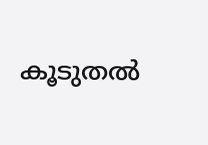കൂടുതല്‍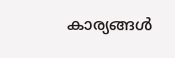കാര്യങ്ങള്‍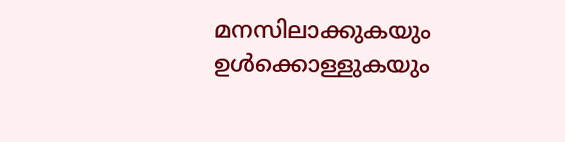മനസിലാക്കുകയും ഉള്‍ക്കൊള്ളുകയും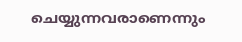ചെയ്യുന്നവരാണെന്നും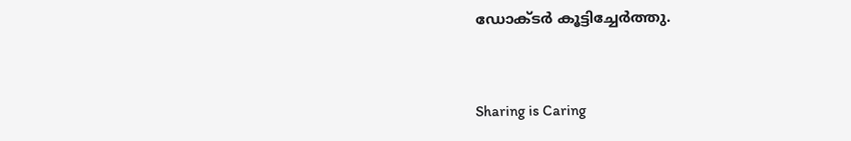ഡോക്ടര്‍ കൂട്ടിച്ചേര്‍ത്തു.



Sharing is Caring